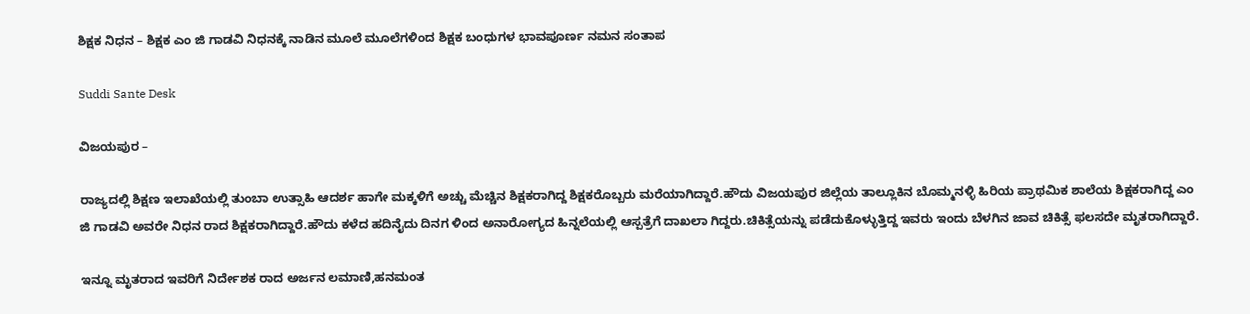ಶಿಕ್ಷಕ ನಿಧನ – ಶಿಕ್ಷಕ ಎಂ ಜಿ ಗಾಡವಿ ನಿಧನಕ್ಕೆ ನಾಡಿನ ಮೂಲೆ ಮೂಲೆಗಳಿಂದ ಶಿಕ್ಷಕ ಬಂಧುಗಳ ಭಾವಪೂರ್ಣ ನಮನ ಸಂತಾಪ

Suddi Sante Desk

ವಿಜಯಪುರ –

ರಾಜ್ಯದಲ್ಲಿ ಶಿಕ್ಷಣ ಇಲಾಖೆಯಲ್ಲಿ ತುಂಬಾ ಉತ್ಸಾಹಿ ಆದರ್ಶ ಹಾಗೇ ಮಕ್ಕಳಿಗೆ ಅಚ್ಚು ಮೆಚ್ಚಿನ ಶಿಕ್ಷಕರಾಗಿದ್ದ ಶಿಕ್ಷಕರೊಬ್ಬರು ಮರೆಯಾಗಿದ್ದಾರೆ.ಹೌದು ವಿಜಯಪುರ ಜಿಲ್ಲೆಯ ತಾಲ್ಲೂಕಿನ ಬೊಮ್ಮನಳ್ಳಿ ಹಿರಿಯ ಪ್ರಾಥಮಿಕ ಶಾಲೆಯ ಶಿಕ್ಷಕರಾಗಿದ್ದ ಎಂ ಜಿ ಗಾಡವಿ ಅವರೇ ನಿಧನ ರಾದ ಶಿಕ್ಷಕರಾಗಿದ್ದಾರೆ.ಹೌದು ಕಳೆದ ಹದಿನೈದು ದಿನಗ ಳಿಂದ ಅನಾರೋಗ್ಯದ ಹಿನ್ನಲೆಯಲ್ಲಿ ಆಸ್ಪತ್ರೆಗೆ ದಾಖಲಾ ಗಿದ್ದರು.ಚಿಕಿತ್ಸೆಯನ್ನು ಪಡೆದುಕೊಳ್ಳುತ್ತಿದ್ದ ಇವರು ಇಂದು ಬೆಳಗಿನ ಜಾವ ಚಿಕಿತ್ಸೆ ಫಲಸದೇ ಮೃತರಾಗಿದ್ದಾರೆ.

ಇನ್ನೂ ಮೃತರಾದ ಇವರಿಗೆ ನಿರ್ದೇಶಕ ರಾದ ಅರ್ಜನ ಲಮಾಣಿ,ಹನಮಂತ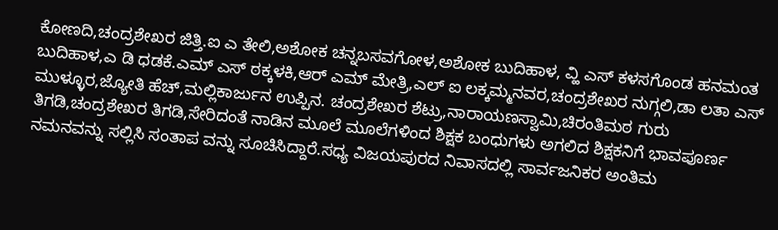ಕೋಣದಿ,ಚಂದ್ರಶೇಖರ ಜಿತ್ತಿ.ಐ ಎ ತೇಲಿ,ಅಶೋಕ ಚನ್ನಬಸವಗೋಳ,ಅಶೋಕ ಬುದಿಹಾಳ, ವ್ಹಿ ಎಸ್ ಕಳಸಗೊಂಡ ಹನಮಂತ ಬುದಿಹಾಳ,ಎ ಡಿ ಧಡಕೆ.ಎಮ್ ಎಸ್ ಠಕ್ಕಳಕಿ,ಆರ್ ಎಮ್ ಮೇತ್ರಿ,ಎಲ್ ಐ ಲಕ್ಕಮ್ಮನವರ,ಚಂದ್ರಶೇಖರ ನುಗ್ಗಲಿ,ಡಾ ಲತಾ ಎಸ್ ಮುಳ್ಳೂರ,ಜ್ಯೋತಿ ಹೆಚ್,ಮಲ್ಲಿಕಾರ್ಜುನ ಉಪ್ಪಿನ. ಚಂದ್ರಶೇಖರ ಶೆಟ್ರು,ನಾರಾಯಣಸ್ವಾಮಿ,ಚಿರಂತಿಮಠ ಗುರು ತಿಗಡಿ,ಚಂದ್ರಶೇಖರ ತಿಗಡಿ,ಸೇರಿದಂತೆ ನಾಡಿನ ಮೂಲೆ ಮೂಲೆಗಳಿಂದ ಶಿಕ್ಷಕ ಬಂಧುಗಳು ಅಗಲಿದ ಶಿಕ್ಷಕನಿಗೆ ಭಾವಪೂರ್ಣ ನಮನವನ್ನು ಸಲ್ಲಿಸಿ ಸಂತಾಪ ವನ್ನು ಸೂಚಿಸಿದ್ದಾರೆ.ಸಧ್ಯ ವಿಜಯಪುರದ ನಿವಾಸದಲ್ಲಿ ಸಾರ್ವಜನಿಕರ ಅಂತಿಮ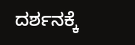ದರ್ಶನಕ್ಕೆ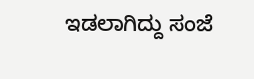ಇಡಲಾಗಿದ್ದು ಸಂಜೆ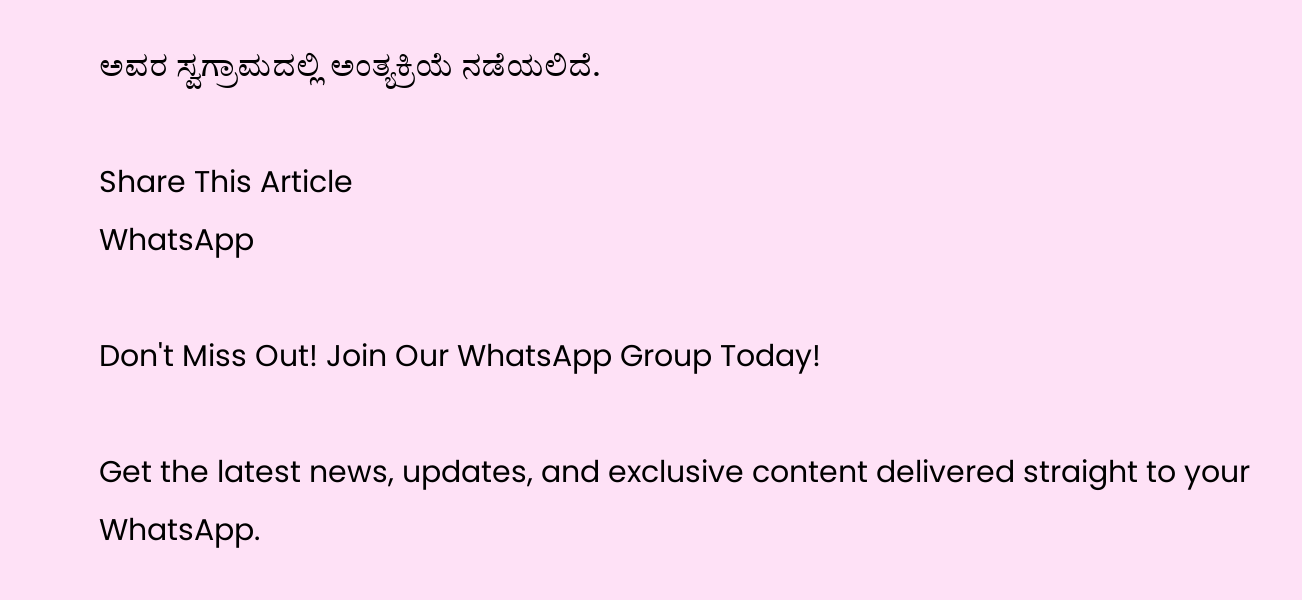ಅವರ ಸ್ವಗ್ರಾಮದಲ್ಲಿ ಅಂತ್ಯಕ್ರಿಯೆ ನಡೆಯಲಿದೆ.

Share This Article
WhatsApp

Don't Miss Out! Join Our WhatsApp Group Today!

Get the latest news, updates, and exclusive content delivered straight to your WhatsApp.